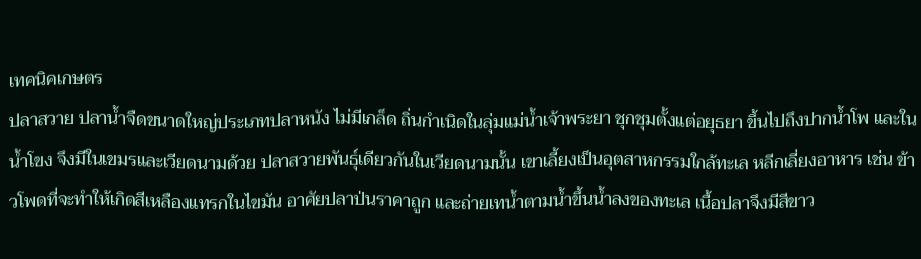เทคนิคเกษตร
ปลาสวาย ปลาน้ำจืดขนาดใหญ่ประเภทปลาหนัง ไม่มีเกล็ด ถิ่นกำเนิดในลุ่มแม่น้ำเจ้าพระยา ชุกชุมตั้งแต่อยุธยา ขึ้นไปถึงปากน้ำโพ และในน้ำโขง จึงมีในเขมรและเวียดนามด้วย ปลาสวายพันธุ์เดียวกันในเวียดนามนั้น เขาเลี้ยงเป็นอุตสาหกรรมใกล้ทะเล หลีกเลี่ยงอาหาร เช่น ข้าวโพดที่จะทำให้เกิดสีเหลืองแทรกในไขมัน อาศัยปลาป่นราคาถูก และถ่ายเทน้ำตามน้ำขึ้นน้ำลงของทะเล เนื้อปลาจึงมีสีขาว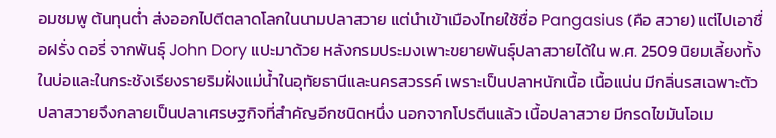อมชมพู ต้นทุนต่ำ ส่งออกไปตีตลาดโลกในนามปลาสวาย แต่นำเข้าเมืองไทยใช้ชื่อ Pangasius (คือ สวาย) แต่ไปเอาชื่อฝรั่ง ดอรี่ จากพันธุ์ John Dory แปะมาด้วย หลังกรมประมงเพาะขยายพันธุ์ปลาสวายได้ใน พ.ศ. 2509 นิยมเลี้ยงทั้งในบ่อและในกระชังเรียงรายริมฝั่งแม่น้ำในอุทัยธานีและนครสวรรค์ เพราะเป็นปลาหนักเนื้อ เนื้อแน่น มีกลิ่นรสเฉพาะตัว ปลาสวายจึงกลายเป็นปลาเศรษฐกิจที่สำคัญอีกชนิดหนึ่ง นอกจากโปรตีนแล้ว เนื้อปลาสวาย มีกรดไขมันโอเม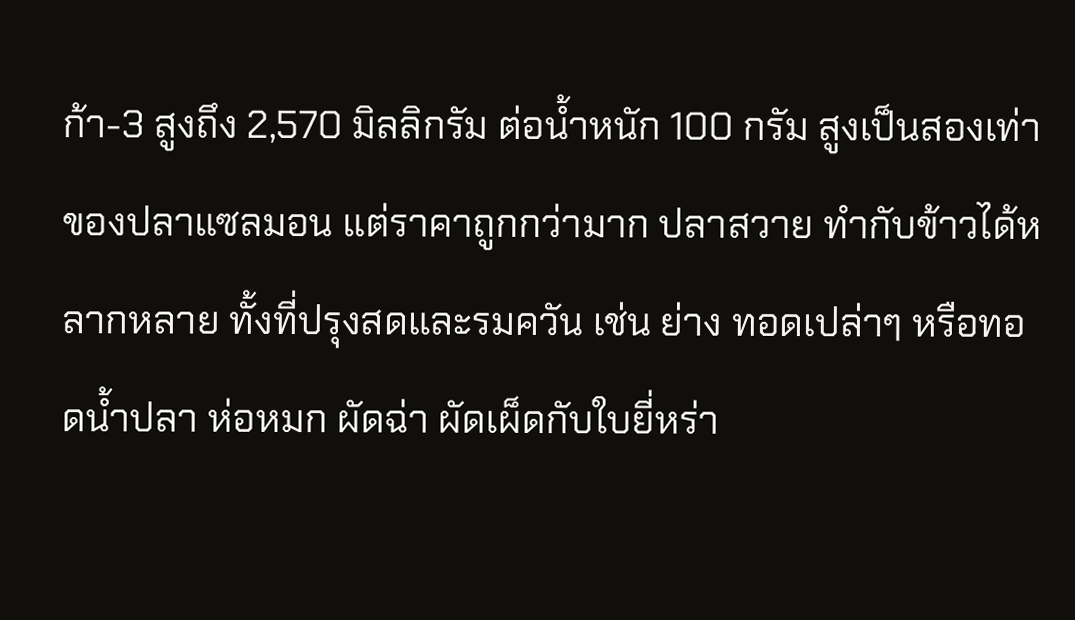ก้า-3 สูงถึง 2,570 มิลลิกรัม ต่อน้ำหนัก 100 กรัม สูงเป็นสองเท่าของปลาแซลมอน แต่ราคาถูกกว่ามาก ปลาสวาย ทำกับข้าวได้หลากหลาย ทั้งที่ปรุงสดและรมควัน เช่น ย่าง ทอดเปล่าๆ หรือทอดน้ำปลา ห่อหมก ผัดฉ่า ผัดเผ็ดกับใบยี่หร่า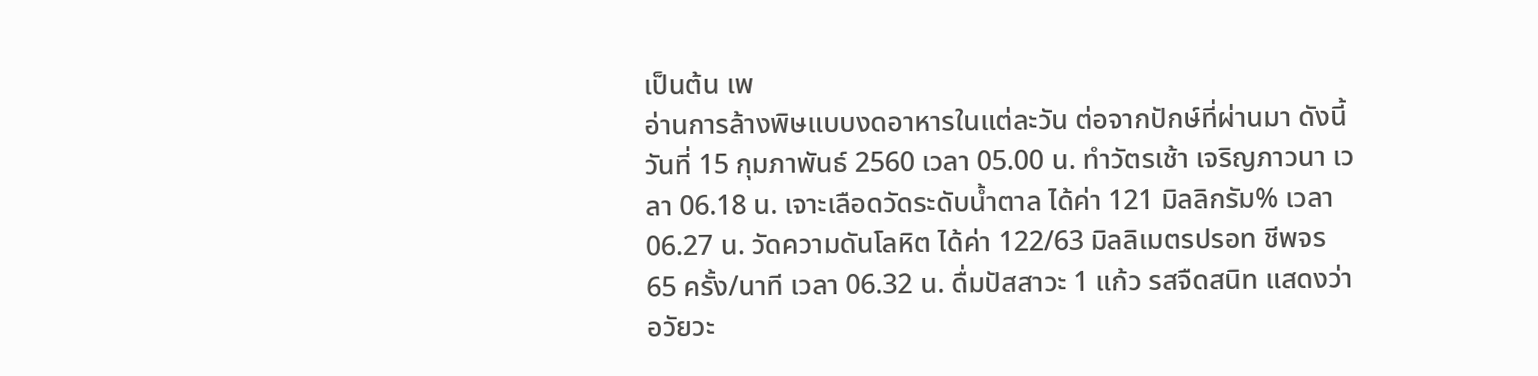เป็นต้น เพ
อ่านการล้างพิษแบบงดอาหารในแต่ละวัน ต่อจากปักษ์ที่ผ่านมา ดังนี้ วันที่ 15 กุมภาพันธ์ 2560 เวลา 05.00 น. ทำวัตรเช้า เจริญภาวนา เวลา 06.18 น. เจาะเลือดวัดระดับน้ำตาล ได้ค่า 121 มิลลิกรัม% เวลา 06.27 น. วัดความดันโลหิต ได้ค่า 122/63 มิลลิเมตรปรอท ชีพจร 65 ครั้ง/นาที เวลา 06.32 น. ดื่มปัสสาวะ 1 แก้ว รสจืดสนิท แสดงว่าอวัยวะ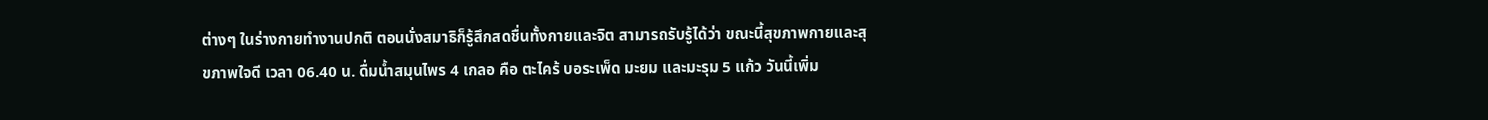ต่างๆ ในร่างกายทำงานปกติ ตอนนั่งสมาธิก็รู้สึกสดชื่นทั้งกายและจิต สามารถรับรู้ได้ว่า ขณะนี้สุขภาพกายและสุขภาพใจดี เวลา 06.40 น. ดื่มน้ำสมุนไพร 4 เกลอ คือ ตะไคร้ บอระเพ็ด มะยม และมะรุม 5 แก้ว วันนี้เพิ่ม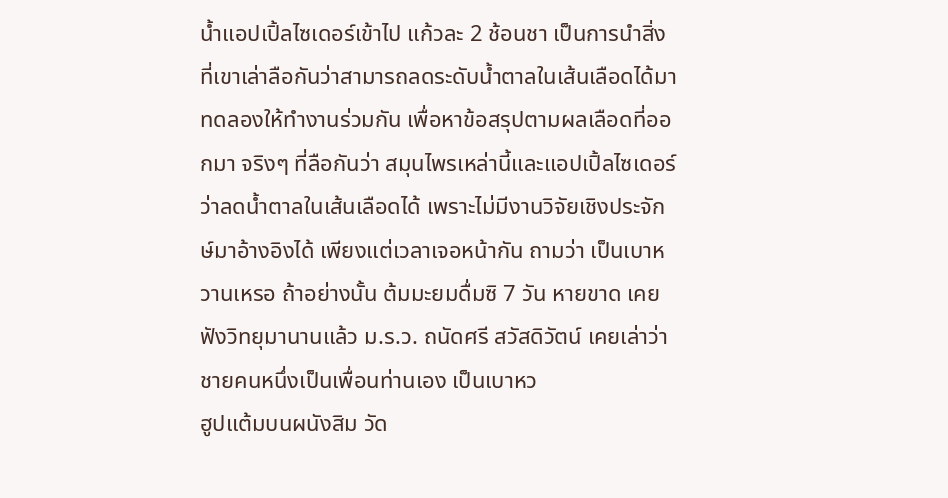น้ำแอปเปิ้ลไซเดอร์เข้าไป แก้วละ 2 ช้อนชา เป็นการนำสิ่งที่เขาเล่าลือกันว่าสามารถลดระดับน้ำตาลในเส้นเลือดได้มาทดลองให้ทำงานร่วมกัน เพื่อหาข้อสรุปตามผลเลือดที่ออกมา จริงๆ ที่ลือกันว่า สมุนไพรเหล่านี้และแอปเปิ้ลไซเดอร์ว่าลดน้ำตาลในเส้นเลือดได้ เพราะไม่มีงานวิจัยเชิงประจักษ์มาอ้างอิงได้ เพียงแต่เวลาเจอหน้ากัน ถามว่า เป็นเบาหวานเหรอ ถ้าอย่างนั้น ต้มมะยมดื่มซิ 7 วัน หายขาด เคยฟังวิทยุมานานแล้ว ม.ร.ว. ถนัดศรี สวัสดิวัตน์ เคยเล่าว่า ชายคนหนึ่งเป็นเพื่อนท่านเอง เป็นเบาหว
ฮูปแต้มบนผนังสิม วัด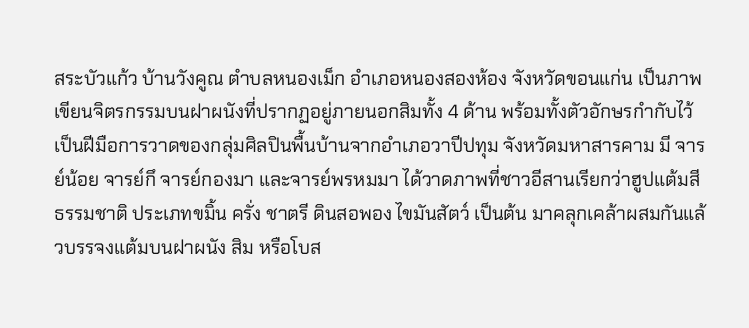สระบัวแก้ว บ้านวังคูณ ตำบลหนองเม็ก อำเภอหนองสองห้อง จังหวัดขอนแก่น เป็นภาพเขียนจิตรกรรมบนฝาผนังที่ปรากฏอยู่ภายนอกสิมทั้ง 4 ด้าน พร้อมทั้งตัวอักษรกำกับไว้เป็นฝีมือการวาดของกลุ่มศิลปินพื้นบ้านจากอำเภอวาปีปทุม จังหวัดมหาสารคาม มี จารย์น้อย จารย์กึ จารย์กองมา และจารย์พรหมมา ได้วาดภาพที่ชาวอีสานเรียกว่าฮูปแต้มสีธรรมชาติ ประเภทขมิ้น ครั่ง ชาตรี ดินสอพอง ไขมันสัตว์ เป็นต้น มาคลุกเคล้าผสมกันแล้วบรรจงแต้มบนฝาผนัง สิม หรือโบส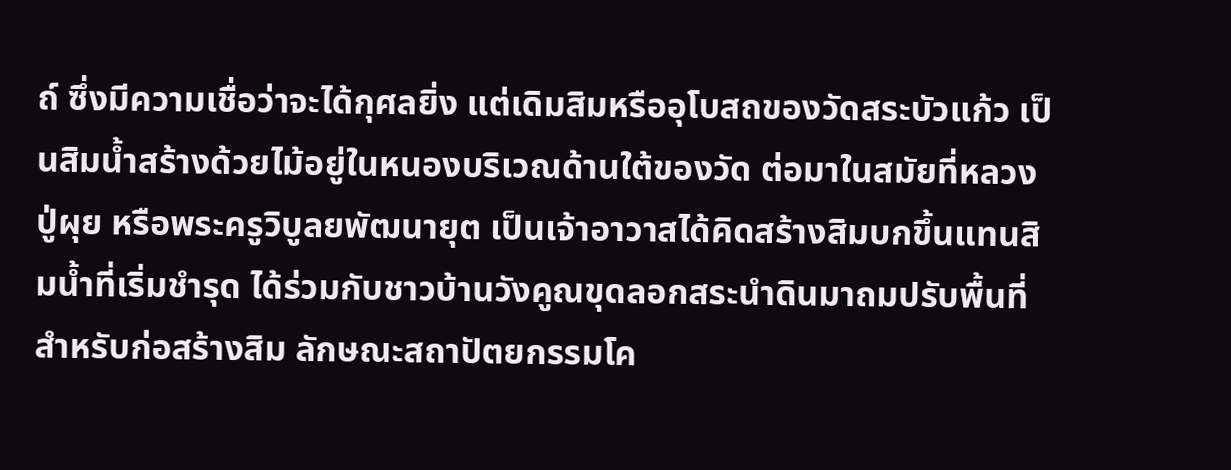ถ์ ซึ่งมีความเชื่อว่าจะได้กุศลยิ่ง แต่เดิมสิมหรืออุโบสถของวัดสระบัวแก้ว เป็นสิมน้ำสร้างด้วยไม้อยู่ในหนองบริเวณด้านใต้ของวัด ต่อมาในสมัยที่หลวงปู่ผุย หรือพระครูวิบูลยพัฒนายุต เป็นเจ้าอาวาสได้คิดสร้างสิมบกขึ้นแทนสิมน้ำที่เริ่มชำรุด ได้ร่วมกับชาวบ้านวังคูณขุดลอกสระนำดินมาถมปรับพื้นที่สำหรับก่อสร้างสิม ลักษณะสถาปัตยกรรมโค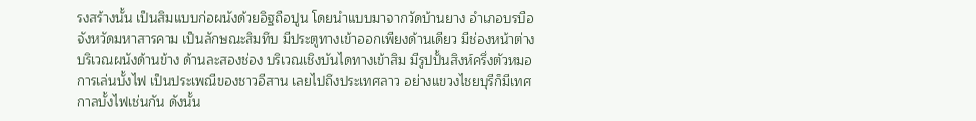รงสร้างนั้น เป็นสิมแบบก่อผนังด้วยอิฐถือปูน โดยนำแบบมาจากวัดบ้านยาง อำเภอบรบือ จังหวัดมหาสารคาม เป็นลักษณะสิมทึบ มีประตูทางเข้าออกเพียงด้านเดียว มีช่องหน้าต่างบริเวณผนังด้านข้าง ด้านละสองช่อง บริเวณเชิงบันไดทางเข้าสิม มีรูปปั้นสิงห์ครึ่งตัวหมอ
การเล่นบั้งไฟ เป็นประเพณีของชาวอีสาน เลยไปถึงประเทศลาว อย่างแขวงไชยบุรีก็มีเทศกาลบั้งไฟเช่นกัน ดังนั้น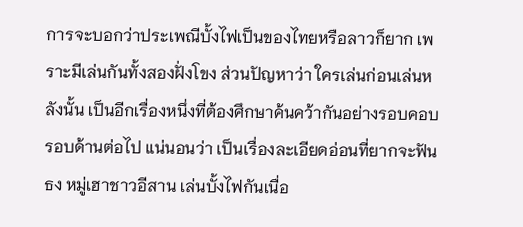การจะบอกว่าประเพณีบั้งไฟเป็นของไทยหรือลาวก็ยาก เพราะมีเล่นกันทั้งสองฝั่งโขง ส่วนปัญหาว่า ใครเล่นก่อนเล่นหลังนั้น เป็นอีกเรื่องหนึ่งที่ต้องศึกษาค้นคว้ากันอย่างรอบคอบ รอบด้านต่อไป แน่นอนว่า เป็นเรื่องละเอียดอ่อนที่ยากจะฟันธง หมู่เฮาชาวอีสาน เล่นบั้งไฟกันเนื่อ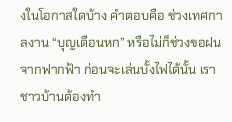งในโอกาสใดบ้าง คำตอบคือ ช่วงเทศกาลงาน “บุญเดือนหก” หรือไม่ก็ช่วงขอฝนจากฟากฟ้า ก่อนจะเล่นบั้งไฟได้นั้น เราชาวบ้านต้องทำ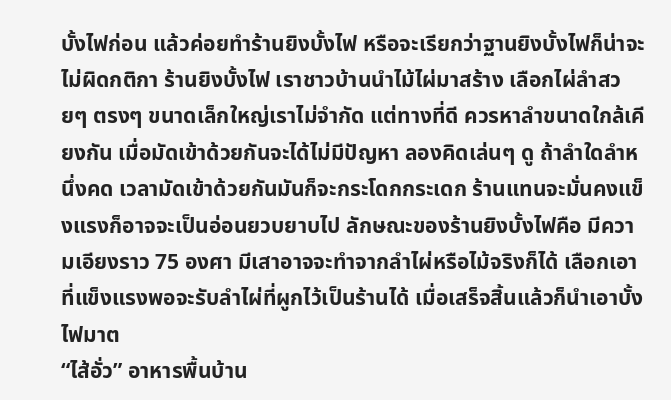บั้งไฟก่อน แล้วค่อยทำร้านยิงบั้งไฟ หรือจะเรียกว่าฐานยิงบั้งไฟก็น่าจะไม่ผิดกติกา ร้านยิงบั้งไฟ เราชาวบ้านนำไม้ไผ่มาสร้าง เลือกไผ่ลำสวยๆ ตรงๆ ขนาดเล็กใหญ่เราไม่จำกัด แต่ทางที่ดี ควรหาลำขนาดใกล้เคียงกัน เมื่อมัดเข้าด้วยกันจะได้ไม่มีปัญหา ลองคิดเล่นๆ ดู ถ้าลำใดลำหนึ่งคด เวลามัดเข้าด้วยกันมันก็จะกระโดกกระเดก ร้านแทนจะมั่นคงแข็งแรงก็อาจจะเป็นอ่อนยวบยาบไป ลักษณะของร้านยิงบั้งไฟคือ มีความเอียงราว 75 องศา มีเสาอาจจะทำจากลำไผ่หรือไม้จริงก็ได้ เลือกเอาที่แข็งแรงพอจะรับลำไผ่ที่ผูกไว้เป็นร้านได้ เมื่อเสร็จสิ้นแล้วก็นำเอาบั้งไฟมาต
“ไส้อั่ว” อาหารพื้นบ้าน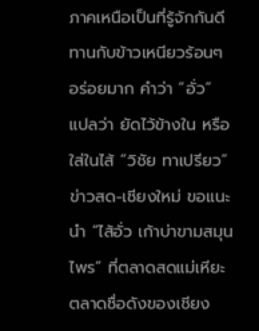ภาคเหนือเป็นที่รู้จักกันดี ทานกับข้าวเหนียวร้อนๆ อร่อยมาก คำว่า “อั่ว” แปลว่า ยัดไว้ข้างใน หรือใส่ในไส้ “วิชัย ทาเปรียว” ข่าวสด-เชียงใหม่ ขอแนะนำ “ไส้อั่ว เก้าบ่าขามสมุนไพร” ที่ตลาดสดแม่เหียะ ตลาดชื่อดังของเชียง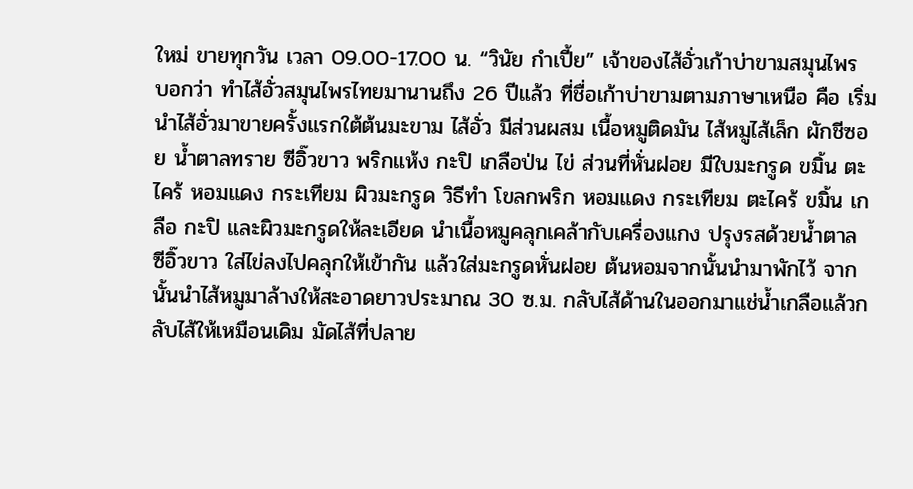ใหม่ ขายทุกวัน เวลา 09.00-17.00 น. “วินัย กำเปี้ย” เจ้าของไส้อั่วเก้าบ่าขามสมุนไพร บอกว่า ทำไส้อั่วสมุนไพรไทยมานานถึง 26 ปีแล้ว ที่ชื่อเก้าบ่าขามตามภาษาเหนือ คือ เริ่มนำไส้อั่วมาขายครั้งแรกใต้ต้นมะขาม ไส้อั่ว มีส่วนผสม เนื้อหมูติดมัน ไส้หมูไส้เล็ก ผักชีซอย น้ำตาลทราย ซีอิ๊วขาว พริกแห้ง กะปิ เกลือป่น ไข่ ส่วนที่หั่นฝอย มีใบมะกรูด ขมิ้น ตะไคร้ หอมแดง กระเทียม ผิวมะกรูด วิธีทำ โขลกพริก หอมแดง กระเทียม ตะไคร้ ขมิ้น เกลือ กะปิ และผิวมะกรูดให้ละเอียด นำเนื้อหมูคลุกเคล้ากับเครื่องแกง ปรุงรสด้วยน้ำตาล ซีอิ๊วขาว ใส่ไข่ลงไปคลุกให้เข้ากัน แล้วใส่มะกรูดหั่นฝอย ต้นหอมจากนั้นนำมาพักไว้ จากนั้นนำไส้หมูมาล้างให้สะอาดยาวประมาณ 30 ซ.ม. กลับไส้ด้านในออกมาแช่น้ำเกลือแล้วกลับไส้ให้เหมือนเดิม มัดไส้ที่ปลาย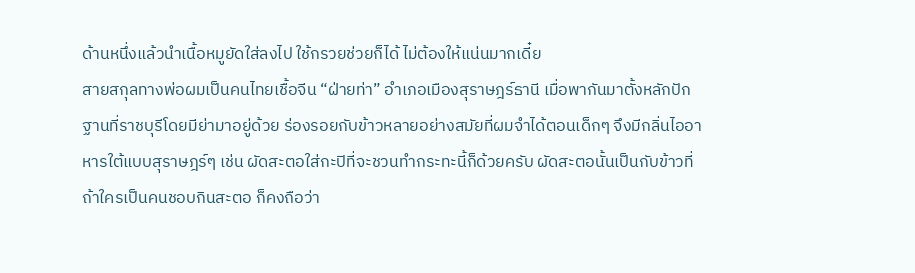ด้านหนึ่งแล้วนำเนื้อหมูยัดใส่ลงไป ใช้กรวยช่วยก็ได้ ไม่ต้องให้แน่นมากเดี๋ย
สายสกุลทางพ่อผมเป็นคนไทยเชื้อจีน “ฝ่ายท่า” อำเภอเมืองสุราษฎร์ธานี เมื่อพากันมาตั้งหลักปักฐานที่ราชบุรีโดยมีย่ามาอยู่ด้วย ร่องรอยกับข้าวหลายอย่างสมัยที่ผมจำได้ตอนเด็กๆ จึงมีกลิ่นไออาหารใต้แบบสุราษฎร์ๆ เช่น ผัดสะตอใส่กะปิที่จะชวนทำกระทะนี้ก็ด้วยครับ ผัดสะตอนั้นเป็นกับข้าวที่ถ้าใครเป็นคนชอบกินสะตอ ก็คงถือว่า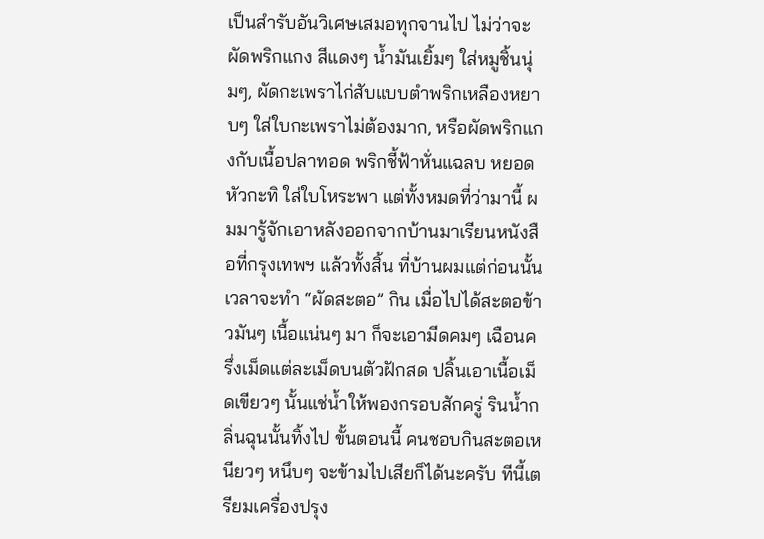เป็นสำรับอันวิเศษเสมอทุกจานไป ไม่ว่าจะผัดพริกแกง สีแดงๆ น้ำมันเยิ้มๆ ใส่หมูชิ้นนุ่มๆ, ผัดกะเพราไก่สับแบบตำพริกเหลืองหยาบๆ ใส่ใบกะเพราไม่ต้องมาก, หรือผัดพริกแกงกับเนื้อปลาทอด พริกชี้ฟ้าหั่นแฉลบ หยอดหัวกะทิ ใส่ใบโหระพา แต่ทั้งหมดที่ว่ามานี้ ผมมารู้จักเอาหลังออกจากบ้านมาเรียนหนังสือที่กรุงเทพฯ แล้วทั้งสิ้น ที่บ้านผมแต่ก่อนนั้น เวลาจะทำ “ผัดสะตอ” กิน เมื่อไปได้สะตอข้าวมันๆ เนื้อแน่นๆ มา ก็จะเอามีดคมๆ เฉือนครึ่งเม็ดแต่ละเม็ดบนตัวฝักสด ปลิ้นเอาเนื้อเม็ดเขียวๆ นั้นแช่น้ำให้พองกรอบสักครู่ รินน้ำกลิ่นฉุนนั้นทิ้งไป ขั้นตอนนี้ คนชอบกินสะตอเหนียวๆ หนึบๆ จะข้ามไปเสียก็ได้นะครับ ทีนี้เตรียมเครื่องปรุง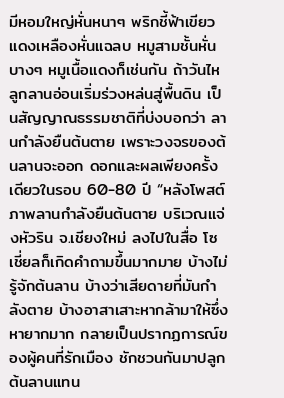มีหอมใหญ่หั่นหนาๆ พริกชี้ฟ้าเขียวแดงเหลืองหั่นแฉลบ หมูสามชั้นหั่นบางๆ หมูเนื้อแดงก็เช่นกัน ถ้าวันไห
ลูกลานอ่อนเริ่มร่วงหล่นสู่พื้นดิน เป็นสัญญาณธรรมชาติที่บ่งบอกว่า ลานกำลังยืนต้นตาย เพราะวงจรของต้นลานจะออก ดอกและผลเพียงครั้งเดียวในรอบ 60-80 ปี “หลังโพสต์ภาพลานกำลังยืนต้นตาย บริเวณแจ่งหัวริน จ.เชียงใหม่ ลงไปในสื่อ โซเชี่ยลก็เกิดคำถามขึ้นมากมาย บ้างไม่รู้จักต้นลาน บ้างว่าเสียดายที่มันกำลังตาย บ้างอาสาเสาะหากล้ามาให้ซึ่งหายากมาก กลายเป็นปรากฏการณ์ของผู้คนที่รักเมือง ชักชวนกันมาปลูกต้นลานแทน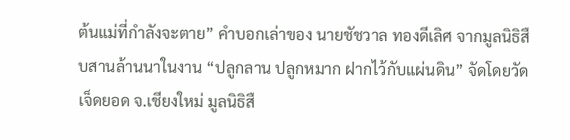ต้นแม่ที่กำลังจะตาย” คำบอกเล่าของ นายชัชวาล ทองดีเลิศ จากมูลนิธิสืบสานล้านนาในงาน “ปลูกลาน ปลูกหมาก ฝากไว้กับแผ่นดิน” จัดโดยวัดเจ็ดยอด จ.เชียงใหม่ มูลนิธิสื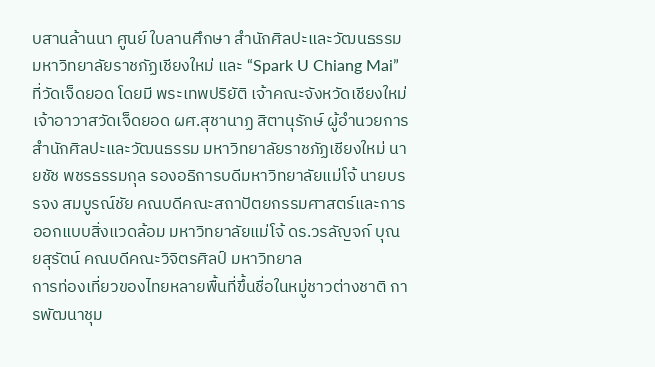บสานล้านนา ศูนย์ ใบลานศึกษา สำนักศิลปะและวัฒนธรรม มหาวิทยาลัยราชภัฏเชียงใหม่ และ “Spark U Chiang Mai” ที่วัดเจ็ดยอด โดยมี พระเทพปริยัติ เจ้าคณะจังหวัดเชียงใหม่ เจ้าอาวาสวัดเจ็ดยอด ผศ.สุชานาฏ สิตานุรักษ์ ผู้อำนวยการสำนักศิลปะและวัฒนธรรม มหาวิทยาลัยราชภัฏเชียงใหม่ นายชัช พชรธรรมกุล รองอธิการบดีมหาวิทยาลัยแม่โจ้ นายบรรจง สมบูรณ์ชัย คณบดีคณะสถาปัตยกรรมศาสตร์และการออกแบบสิ่งแวดล้อม มหาวิทยาลัยแม่โจ้ ดร.วรลัญจก์ บุณยสุรัตน์ คณบดีคณะวิจิตรศิลป์ มหาวิทยาล
การท่องเที่ยวของไทยหลายพื้นที่ขึ้นชื่อในหมู่ชาวต่างชาติ การพัฒนาชุม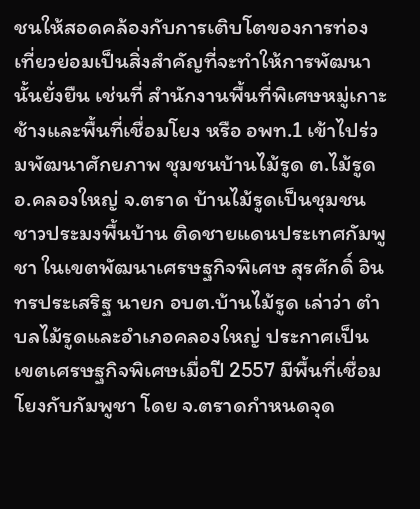ชนให้สอดคล้องกับการเติบโตของการท่องเที่ยวย่อมเป็นสิ่งสำคัญที่จะทำให้การพัฒนานั้นยั่งยืน เช่นที่ สำนักงานพื้นที่พิเศษหมู่เกาะช้างและพื้นที่เชื่อมโยง หรือ อพท.1 เข้าไปร่วมพัฒนาศักยภาพ ชุมชนบ้านไม้รูด ต.ไม้รูด อ.คลองใหญ่ จ.ตราด บ้านไม้รูดเป็นชุมชนชาวประมงพื้นบ้าน ติดชายแดนประเทศกัมพูชา ในเขตพัฒนาเศรษฐกิจพิเศษ สุรศักดิ์ อินทรประเสริฐ นายก อบต.บ้านไม้รูด เล่าว่า ตำบลไม้รูดและอำเภอคลองใหญ่ ประกาศเป็นเขตเศรษฐกิจพิเศษเมื่อปี 2557 มีพื้นที่เชื่อมโยงกับกัมพูชา โดย จ.ตราดกำหนดจุด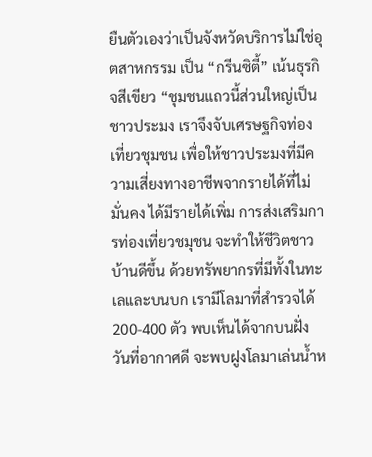ยืนตัวเองว่าเป็นจังหวัดบริการไม่ใช่อุตสาหกรรม เป็น “กรีนซิตี้” เน้นธุรกิจสีเขียว “ชุมชนแถวนี้ส่วนใหญ่เป็นชาวประมง เราจึงจับเศรษฐกิจท่องเที่ยวชุมชน เพื่อให้ชาวประมงที่มีความเสี่ยงทางอาชีพจากรายได้ที่ไม่มั่นคง ได้มีรายได้เพิ่ม การส่งเสริมการท่องเที่ยวชมุชน จะทำให้ชีวิตชาวบ้านดีขึ้น ด้วยทรัพยากรที่มีทั้งในทะเลและบนบก เรามีโลมาที่สำรวจได้ 200-400 ตัว พบเห็นได้จากบนฝั่ง วันที่อากาศดี จะพบฝูงโลมาเล่นน้ำห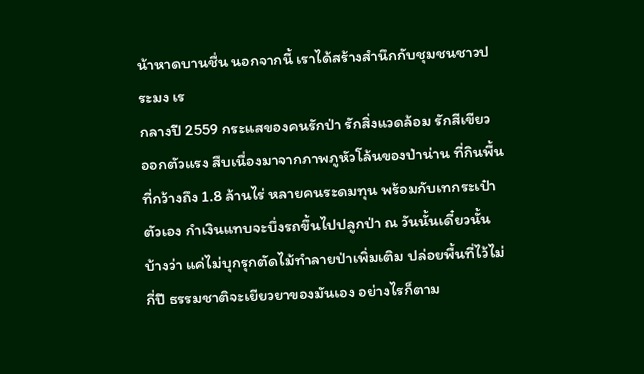น้าหาดบานชื่น นอกจากนี้ เราได้สร้างสำนึกกับชุมชนชาวประมง เร
กลางปี 2559 กระแสของคนรักป่า รักสิ่งแวดล้อม รักสีเขียว ออกตัวแรง สืบเนื่องมาจากภาพภูหัวโล้นของป่าน่าน ที่กินพื้นที่กว้างถึง 1.8 ล้านไร่ หลายคนระดมทุน พร้อมกับเทกระเป๋าตัวเอง กำเงินแทบจะบึ่งรถขึ้นไปปลูกป่า ณ วันนั้นเดี๋ยวนั้น บ้างว่า แค่ไม่บุกรุกตัดไม้ทำลายป่าเพิ่มเติม ปล่อยพื้นที่ไว้ไม่กี่ปี ธรรมชาติจะเยียวยาของมันเอง อย่างไรก็ตาม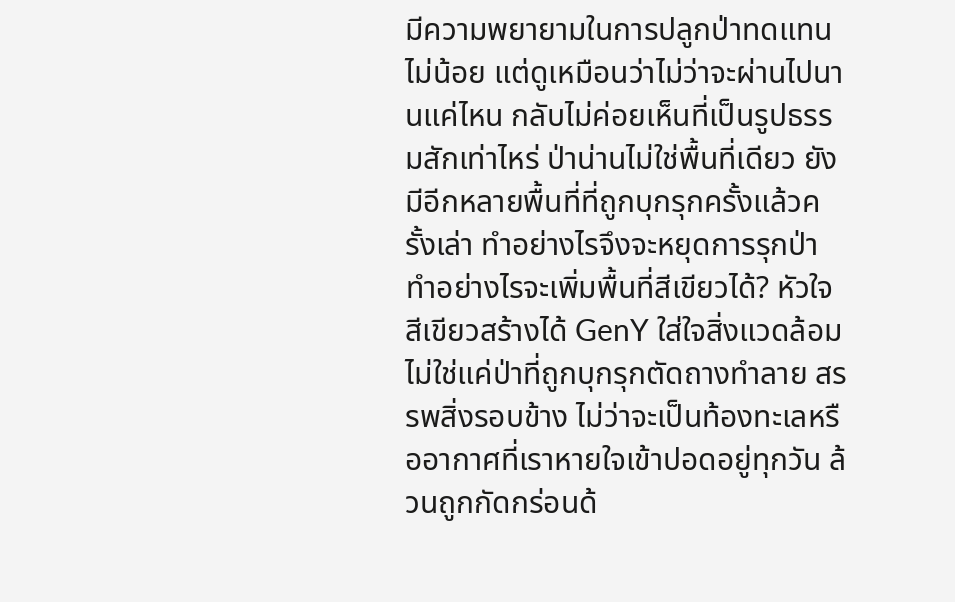มีความพยายามในการปลูกป่าทดแทนไม่น้อย แต่ดูเหมือนว่าไม่ว่าจะผ่านไปนานแค่ไหน กลับไม่ค่อยเห็นที่เป็นรูปธรรมสักเท่าไหร่ ป่าน่านไม่ใช่พื้นที่เดียว ยังมีอีกหลายพื้นที่ที่ถูกบุกรุกครั้งแล้วครั้งเล่า ทำอย่างไรจึงจะหยุดการรุกป่า ทำอย่างไรจะเพิ่มพื้นที่สีเขียวได้? หัวใจสีเขียวสร้างได้ GenY ใส่ใจสิ่งแวดล้อม ไม่ใช่แค่ป่าที่ถูกบุกรุกตัดถางทำลาย สรรพสิ่งรอบข้าง ไม่ว่าจะเป็นท้องทะเลหรืออากาศที่เราหายใจเข้าปอดอยู่ทุกวัน ล้วนถูกกัดกร่อนด้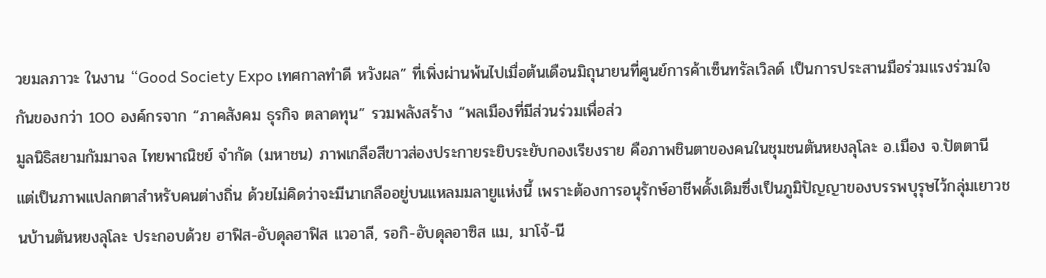วยมลภาวะ ในงาน “Good Society Expo เทศกาลทำดี หวังผล” ที่เพิ่งผ่านพ้นไปเมื่อต้นเดือนมิถุนายนที่ศูนย์การค้าเซ็นทรัลเวิลด์ เป็นการประสานมือร่วมแรงร่วมใจกันของกว่า 100 องค์กรจาก “ภาคสังคม ธุรกิจ ตลาดทุน” รวมพลังสร้าง “พลเมืองที่มีส่วนร่วมเพื่อส่ว
มูลนิธิสยามกัมมาจล ไทยพาณิชย์ จำกัด (มหาชน) ภาพเกลือสีขาวส่องประกายระยิบระยับกองเรียงราย คือภาพชินตาของคนในชุมชนตันหยงลุโละ อ.เมือง จ.ปัตตานี แต่เป็นภาพแปลกตาสำหรับคนต่างถิ่น ด้วยไม่คิดว่าจะมีนาเกลืออยู่บนแหลมมลายูแห่งนี้ เพราะต้องการอนุรักษ์อาชีพดั้งเดิมซึ่งเป็นภูมิปัญญาของบรรพบุรุษไว้กลุ่มเยาวชนบ้านตันหยงลุโละ ประกอบด้วย ฮาฟิส-อับดุลฮาฟิส แวอาลี, รอกิ-อับดุลอาซิส แม, มาโจ้-นี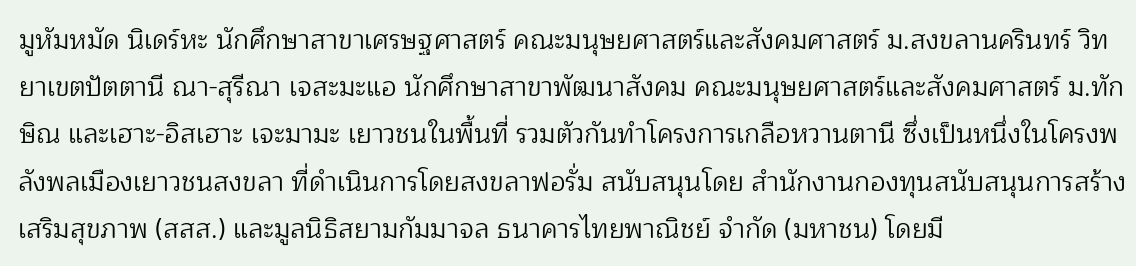มูหัมหมัด นิเดร์หะ นักศึกษาสาขาเศรษฐศาสตร์ คณะมนุษยศาสตร์และสังคมศาสตร์ ม.สงขลานครินทร์ วิทยาเขตปัตตานี ณา-สุรีณา เจสะมะแอ นักศึกษาสาขาพัฒนาสังคม คณะมนุษยศาสตร์และสังคมศาสตร์ ม.ทักษิณ และเฮาะ-อิสเฮาะ เจะมามะ เยาวชนในพื้นที่ รวมตัวกันทำโครงการเกลือหวานตานี ซึ่งเป็นหนึ่งในโครงพลังพลเมืองเยาวชนสงขลา ที่ดำเนินการโดยสงขลาฟอรั่ม สนับสนุนโดย สำนักงานกองทุนสนับสนุนการสร้างเสริมสุขภาพ (สสส.) และมูลนิธิสยามกัมมาจล ธนาคารไทยพาณิชย์ จำกัด (มหาชน) โดยมี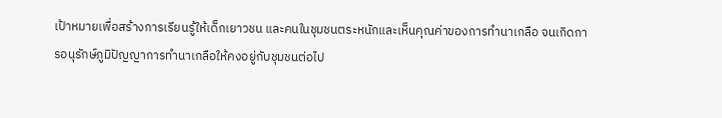เป้าหมายเพื่อสร้างการเรียนรู้ให้เด็กเยาวชน และคนในชุมชนตระหนักและเห็นคุณค่าของการทำนาเกลือ จนเกิดการอนุรักษ์ภูมิปัญญาการทำนาเกลือให้คงอยู่กับชุมชนต่อไป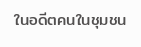ในอดีตคนในชุมชน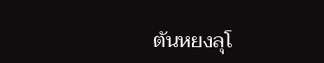ตันหยงลุโ